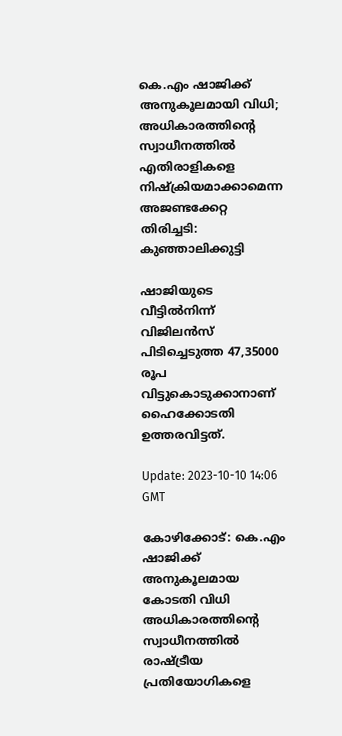കെ.എം ഷാജിക്ക് അനുകൂലമായി വിധി; അധികാരത്തിന്റെ സ്വാധീനത്തിൽ എതിരാളികളെ നിഷ്‌ക്രിയമാക്കാമെന്ന അജണ്ടക്കേറ്റ തിരിച്ചടി: കുഞ്ഞാലിക്കുട്ടി

ഷാജിയുടെ വീട്ടിൽനിന്ന് വിജിലൻസ് പിടിച്ചെടുത്ത 47,35000 രൂപ വിട്ടുകൊടുക്കാനാണ് ഹൈക്കോടതി ഉത്തരവിട്ടത്.

Update: 2023-10-10 14:06 GMT

കോഴിക്കോട്: കെ.എം ഷാജിക്ക് അനുകൂലമായ കോടതി വിധി അധികാരത്തിന്റെ സ്വാധീനത്തിൽ രാഷ്ട്രീയ പ്രതിയോഗികളെ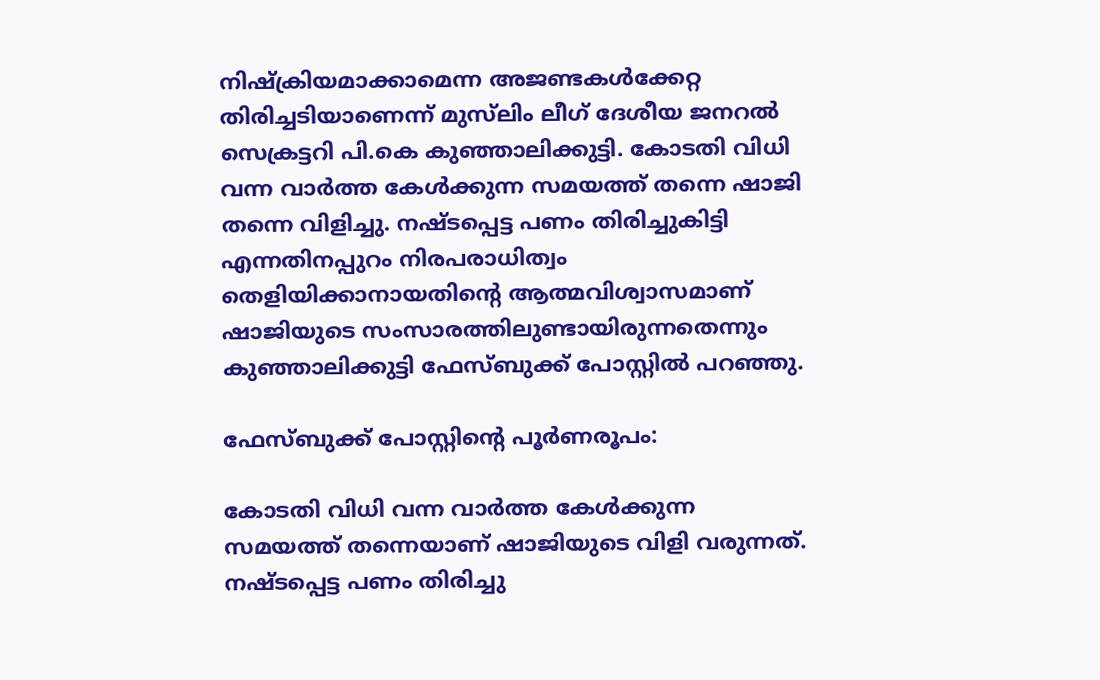നിഷ്‌ക്രിയമാക്കാമെന്ന അജണ്ടകൾക്കേറ്റ തിരിച്ചടിയാണെന്ന് മുസ്‌ലിം ലീഗ് ദേശീയ ജനറൽ സെക്രട്ടറി പി.കെ കുഞ്ഞാലിക്കുട്ടി. കോടതി വിധി വന്ന വാർത്ത കേൾക്കുന്ന സമയത്ത് തന്നെ ഷാജി തന്നെ വിളിച്ചു. നഷ്ടപ്പെട്ട പണം തിരിച്ചുകിട്ടി എന്നതിനപ്പുറം നിരപരാധിത്വം തെളിയിക്കാനായതിന്റെ ആത്മവിശ്വാസമാണ് ഷാജിയുടെ സംസാരത്തിലുണ്ടായിരുന്നതെന്നും കുഞ്ഞാലിക്കുട്ടി ഫേസ്ബുക്ക് പോസ്റ്റിൽ പറഞ്ഞു.

ഫേസ്ബുക്ക് പോസ്റ്റിന്റെ പൂർണരൂപം:

കോടതി വിധി വന്ന വാർത്ത കേൾക്കുന്ന സമയത്ത് തന്നെയാണ് ഷാജിയുടെ വിളി വരുന്നത്. നഷ്ടപ്പെട്ട പണം തിരിച്ചു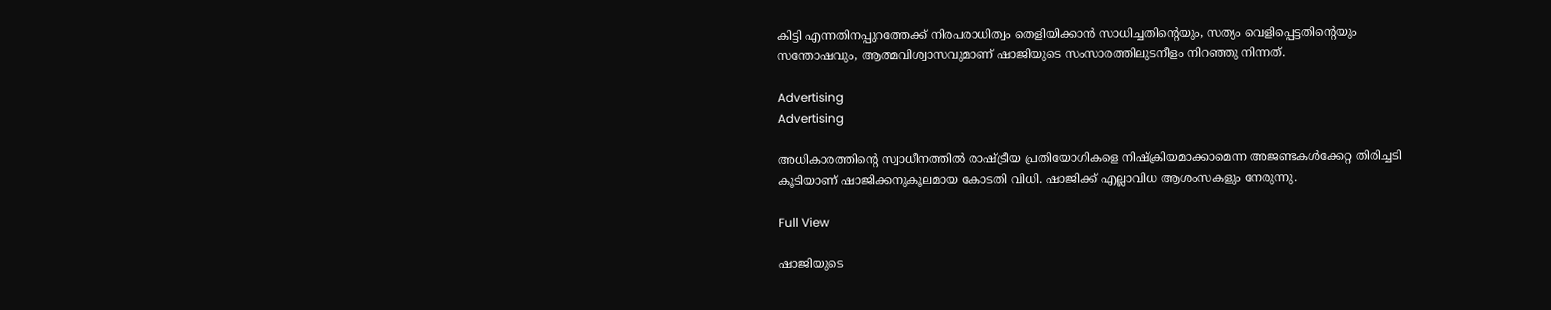കിട്ടി എന്നതിനപ്പുറത്തേക്ക് നിരപരാധിത്വം തെളിയിക്കാൻ സാധിച്ചതിന്റെയും, സത്യം വെളിപ്പെട്ടതിന്റെയും സന്തോഷവും, ആത്മവിശ്വാസവുമാണ് ഷാജിയുടെ സംസാരത്തിലുടനീളം നിറഞ്ഞു നിന്നത്.

Advertising
Advertising

അധികാരത്തിന്റെ സ്വാധീനത്തിൽ രാഷ്ട്രീയ പ്രതിയോഗികളെ നിഷ്‌ക്രിയമാക്കാമെന്ന അജണ്ടകൾക്കേറ്റ തിരിച്ചടി കൂടിയാണ് ഷാജിക്കനുകൂലമായ കോടതി വിധി. ഷാജിക്ക് എല്ലാവിധ ആശംസകളും നേരുന്നു.

Full View

ഷാജിയുടെ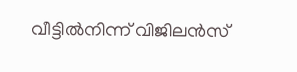വീട്ടിൽനിന്ന് വിജിലൻസ്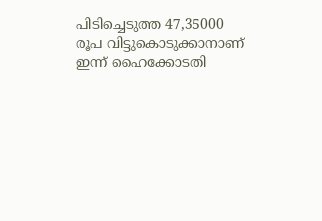പിടിച്ചെടുത്ത 47,35000 രൂപ വിട്ടുകൊടുക്കാനാണ് ഇന്ന് ഹൈക്കോടതി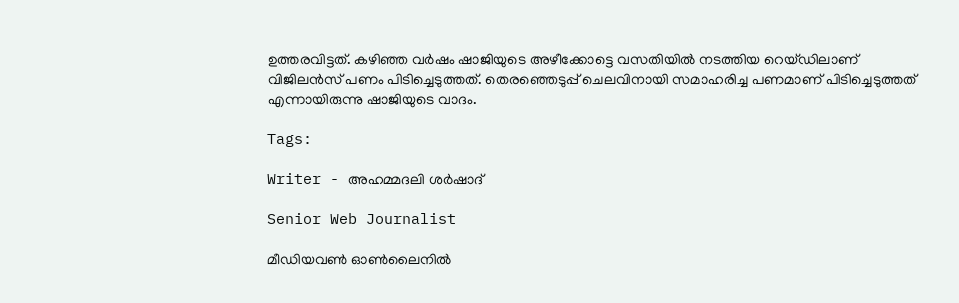ഉത്തരവിട്ടത്. കഴിഞ്ഞ വർഷം ഷാജിയുടെ അഴീക്കോട്ടെ വസതിയിൽ നടത്തിയ റെയ്ഡിലാണ് വിജിലൻസ് പണം പിടിച്ചെടുത്തത്. തെരഞ്ഞെടുപ്പ് ചെലവിനായി സമാഹരിച്ച പണമാണ് പിടിച്ചെടുത്തത് എന്നായിരുന്നു ഷാജിയുടെ വാദം.

Tags:

Writer - അഹമ്മദലി ശര്‍ഷാദ്

Senior Web Journalist

മീഡിയവൺ ഓൺലൈനിൽ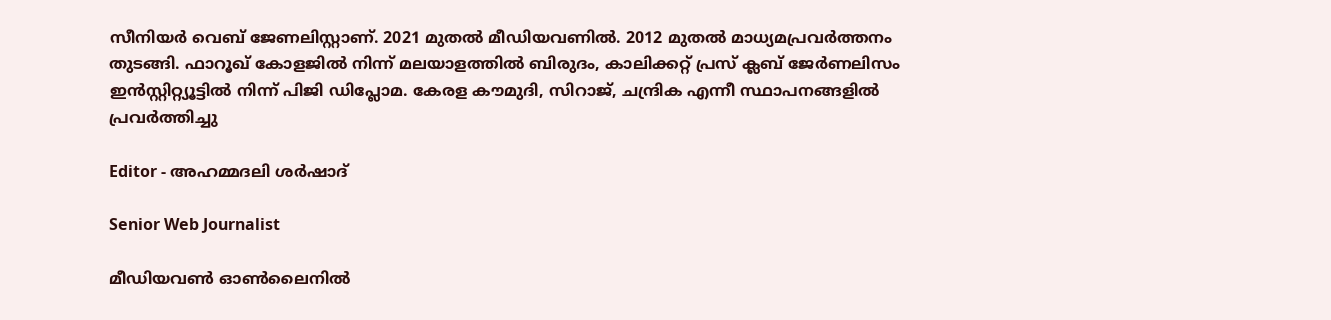സീനിയർ വെബ് ജേണലിസ്റ്റാണ്. 2021 മുതൽ മീഡിയവണിൽ. 2012 മുതൽ മാധ്യമപ്രവർത്തനം തുടങ്ങി. ഫാറൂഖ് കോളജിൽ നിന്ന് മലയാളത്തിൽ ബിരുദം, കാലിക്കറ്റ് പ്രസ് ക്ലബ് ജേർണലിസം ഇൻസ്റ്റിറ്റ്യൂട്ടിൽ നിന്ന് പിജി ഡിപ്ലോമ. കേരള കൗമുദി, സിറാജ്, ചന്ദ്രിക എന്നീ സ്ഥാപനങ്ങളിൽ പ്രവർത്തിച്ചു

Editor - അഹമ്മദലി ശര്‍ഷാദ്

Senior Web Journalist

മീഡിയവൺ ഓൺലൈനിൽ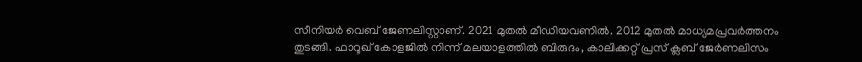സീനിയർ വെബ് ജേണലിസ്റ്റാണ്. 2021 മുതൽ മീഡിയവണിൽ. 2012 മുതൽ മാധ്യമപ്രവർത്തനം തുടങ്ങി. ഫാറൂഖ് കോളജിൽ നിന്ന് മലയാളത്തിൽ ബിരുദം, കാലിക്കറ്റ് പ്രസ് ക്ലബ് ജേർണലിസം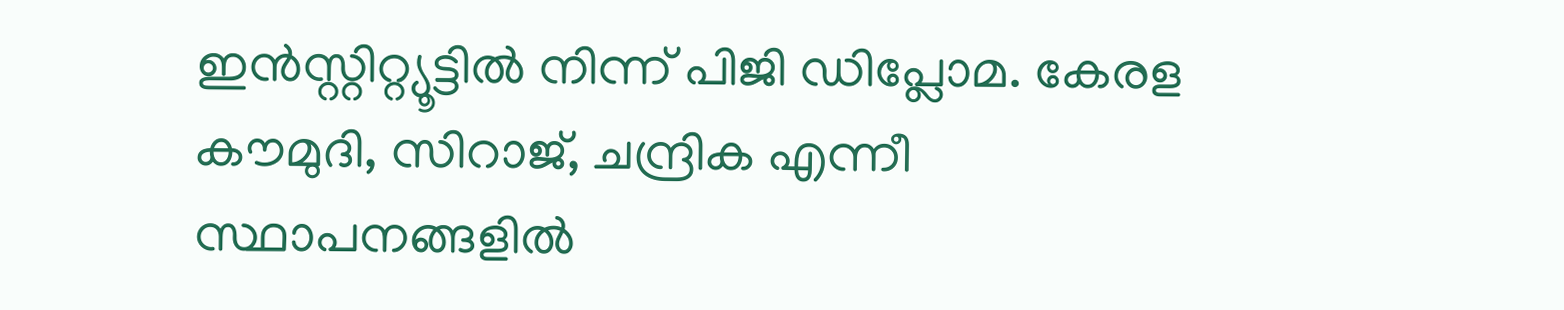ഇൻസ്റ്റിറ്റ്യൂട്ടിൽ നിന്ന് പിജി ഡിപ്ലോമ. കേരള കൗമുദി, സിറാജ്, ചന്ദ്രിക എന്നീ സ്ഥാപനങ്ങളിൽ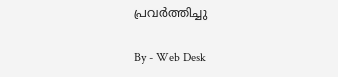പ്രവർത്തിച്ചു

By - Web Desk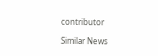contributor

Similar News